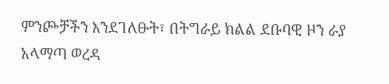ምንጮቻችን እንደገለፁት፣ በትግራይ ክልል ደቡባዊ ዞን ራያ አላማጣ ወረዳ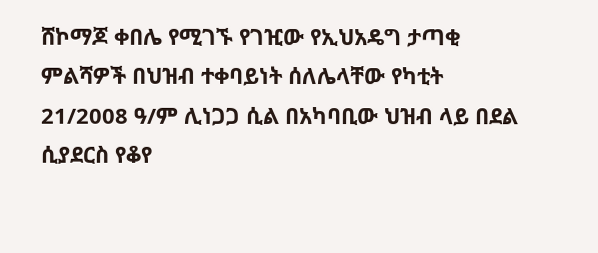ሸኮማጆ ቀበሌ የሚገኙ የገዢው የኢህአዴግ ታጣቂ ምልሻዎች በህዝብ ተቀባይነት ሰለሌላቸው የካቲት 21/2008 ዓ/ም ሊነጋጋ ሲል በአካባቢው ህዝብ ላይ በደል ሲያደርስ የቆየ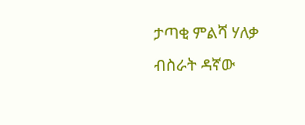ታጣቂ ምልሻ ሃለቃ ብስራት ዳኛው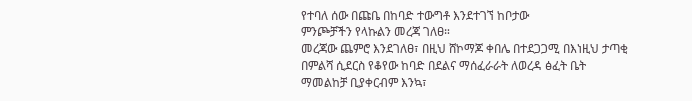የተባለ ሰው በጩቤ በከባድ ተውግቶ እንደተገኘ ከቦታው
ምንጮቻችን የላኩልን መረጃ ገለፀ።
መረጃው ጨምሮ እንደገለፀ፣ በዚህ ሸኮማጆ ቀበሌ በተደጋጋሚ በእነዚህ ታጣቂ
በምልሻ ሲደርስ የቆየው ከባድ በደልና ማሰፈራራት ለወረዳ ፅፈት ቤት
ማመልከቻ ቢያቀርብም እንኳ፣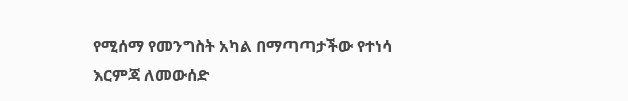የሚሰማ የመንግስት አካል በማጣጣታችው የተነሳ እርምጃ ለመውሰድ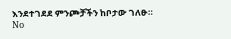እንደተገደደ ምንጮቻችን ከቦታው ገለፁ።
No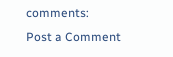comments:
Post a Comment